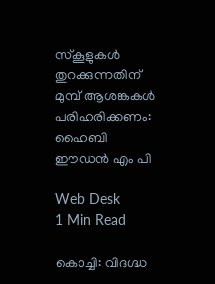സ്‌കൂളുകള്‍ തുറക്കുന്നതിന് മുമ്പ് ആശങ്കകള്‍ പരിഹരിക്കണം: ഹൈബി ഈഡന്‍ എം പി

Web Desk
1 Min Read

കൊച്ചി: വിദഗ്ദ്ധ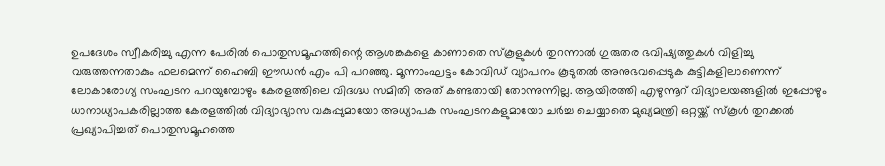ഉപദേശം സ്വീകരിച്ചു എന്ന പേരില്‍ പൊതുസമൂഹത്തിന്റെ ആശങ്കകളെ കാണാതെ സ്‌കൂളുകള്‍ തുറന്നാല്‍ ഗുരുതര ഭവിഷ്യത്തുകള്‍ വിളിച്ചു വരുത്തന്നതാകും ഫലമെന്ന് ഹൈബി ഈഡന്‍ എം പി പറഞ്ഞു. മൂന്നാംഘട്ടം കോവിഡ് വ്യാപനം കൂടുതല്‍ അനുഭവപ്പെടുക കുട്ടികളിലാണെന്ന് ലോകാരോഗ്യ സംഘടന പറയുമ്പോഴും കേരളത്തിലെ വിദഗ്ദ്ധ സമിതി അത് കണ്ടതായി തോന്നുന്നില്ല. ആയിരത്തി എഴുന്നൂറ് വിദ്യാലയങ്ങളില്‍ ഇപ്പോഴും ധാനാധ്യാപകരില്ലാത്ത കേരളത്തില്‍ വിദ്യാഭ്യാസ വകുപ്പുമായോ അധ്യാപക സംഘടനകളുമായോ ചര്‍ച്ച ചെയ്യാതെ മുഖ്യമന്ത്രി ഒറ്റയ്ക്ക് സ്‌കൂള്‍ തുറക്കല്‍ പ്രഖ്യാപിച്ചത് പൊതുസമൂഹത്തെ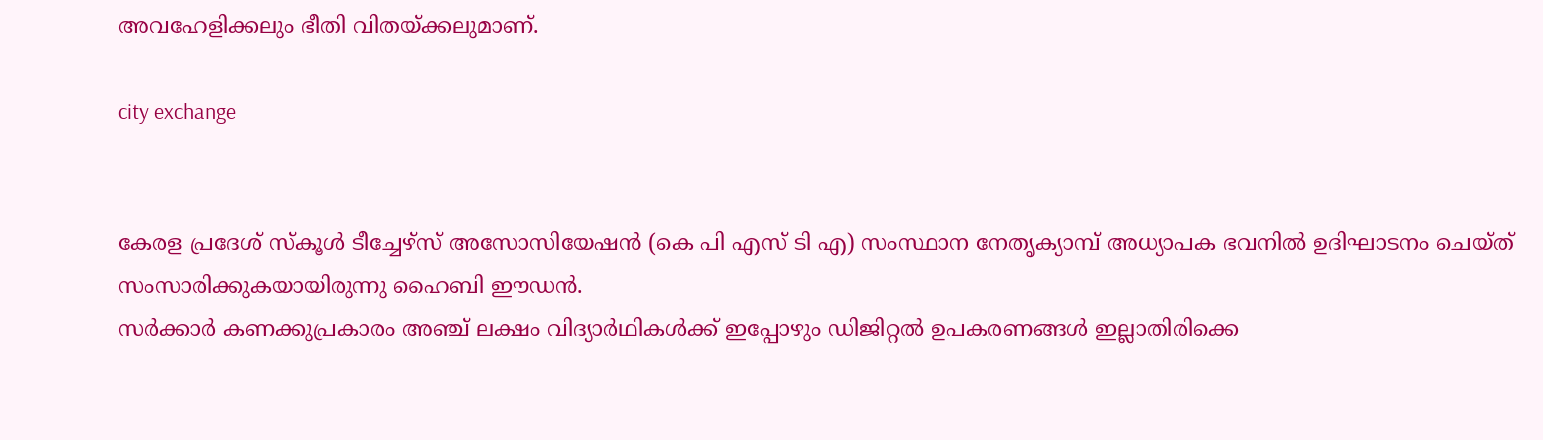അവഹേളിക്കലും ഭീതി വിതയ്ക്കലുമാണ്.

city exchange


കേരള പ്രദേശ് സ്‌കൂള്‍ ടീച്ചേഴ്‌സ് അസോസിയേഷന്‍ (കെ പി എസ് ടി എ) സംസ്ഥാന നേതൃക്യാമ്പ് അധ്യാപക ഭവനില്‍ ഉദിഘാടനം ചെയ്ത് സംസാരിക്കുകയായിരുന്നു ഹൈബി ഈഡന്‍.
സര്‍ക്കാര്‍ കണക്കുപ്രകാരം അഞ്ച് ലക്ഷം വിദ്യാര്‍ഥികള്‍ക്ക് ഇപ്പോഴും ഡിജിറ്റല്‍ ഉപകരണങ്ങള്‍ ഇല്ലാതിരിക്കെ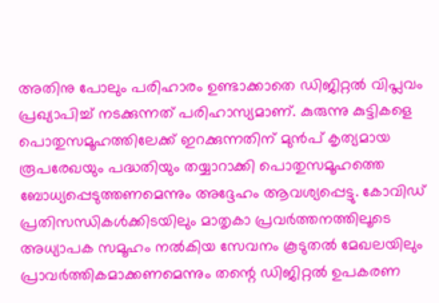അതിനു പോലും പരിഹാരം ഉണ്ടാക്കാതെ ഡിജിറ്റല്‍ വിപ്ലവം പ്രഖ്യാപിച്ച് നടക്കുന്നത് പരിഹാസ്യമാണ്. കുരുന്നു കുട്ടികളെ പൊതുസമൂഹത്തിലേക്ക് ഇറക്കുന്നതിന് മുന്‍പ് കൃത്യമായ രൂപരേഖയും പദ്ധതിയും തയ്യാറാക്കി പൊതുസമൂഹത്തെ ബോധ്യപ്പെടുത്തണമെന്നും അദ്ദേഹം ആവശ്യപ്പെട്ടു. കോവിഡ് പ്രതിസന്ധികള്‍ക്കിടയിലും മാതൃകാ പ്രവര്‍ത്തനത്തിലൂടെ അധ്യാപക സമൂഹം നല്‍കിയ സേവനം കൂടുതല്‍ മേഖലയിലും പ്രാവര്‍ത്തികമാക്കണമെന്നും തന്റെ ഡിജിറ്റല്‍ ഉപകരണ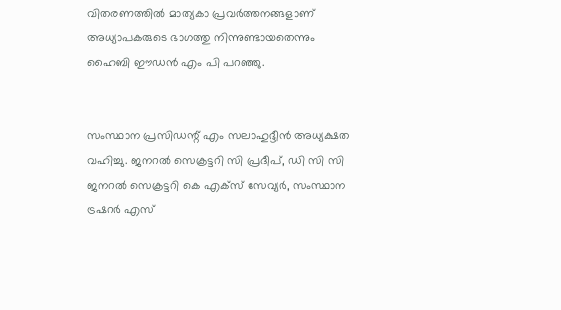വിതരണത്തില്‍ മാത്യകാ പ്രവര്‍ത്തനങ്ങളാണ് അധ്യാപകരുടെ ഭാഗത്തു നിന്നുണ്ടായതെന്നും ഹൈബി ഈഡന്‍ എം പി പറഞ്ഞു.


സംസ്ഥാന പ്രസിഡന്റ് എം സലാഹുദ്ദീന്‍ അധ്യക്ഷത വഹിച്ചു. ജനറല്‍ സെക്രട്ടറി സി പ്രദീപ്, ഡി സി സി ജനറല്‍ സെക്രട്ടറി കെ എക്‌സ് സേവ്യര്‍, സംസ്ഥാന ട്രഷറര്‍ എസ്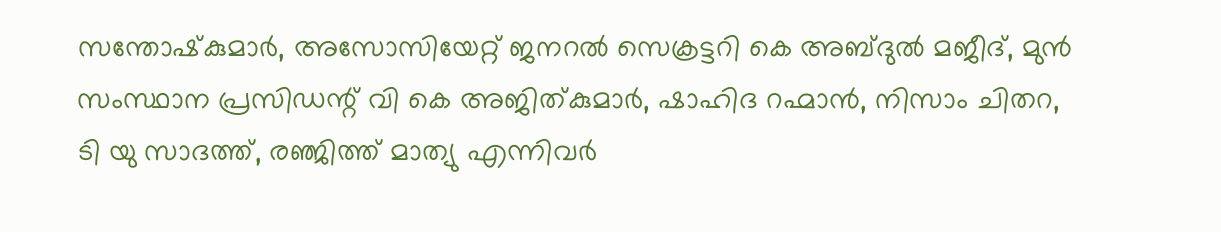സന്തോഷ്‌കുമാര്‍, അസോസിയേറ്റ് ജനറല്‍ സെക്രട്ടറി കെ അബ്ദുല്‍ മജീദ്, മുന്‍ സംസ്ഥാന പ്രസിഡന്റ് വി കെ അജിത്കുമാര്‍, ഷാഹിദ റഹ്മാന്‍, നിസാം ചിതറ, ടി യു സാദത്ത്, രഞ്ജിത്ത് മാത്യു എന്നിവര്‍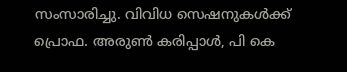സംസാരിച്ചു. വിവിധ സെഷനുകള്‍ക്ക് പ്രൊഫ. അരുണ്‍ കരിപ്പാള്‍, പി കെ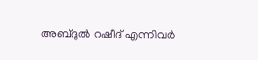അബ്ദുല്‍ റഷീദ് എന്നിവര്‍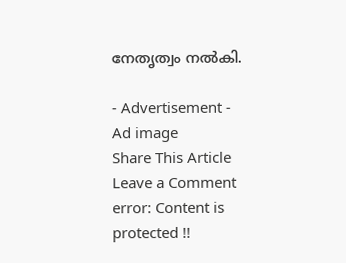നേതൃത്വം നല്‍കി.

- Advertisement -
Ad image
Share This Article
Leave a Comment
error: Content is protected !!